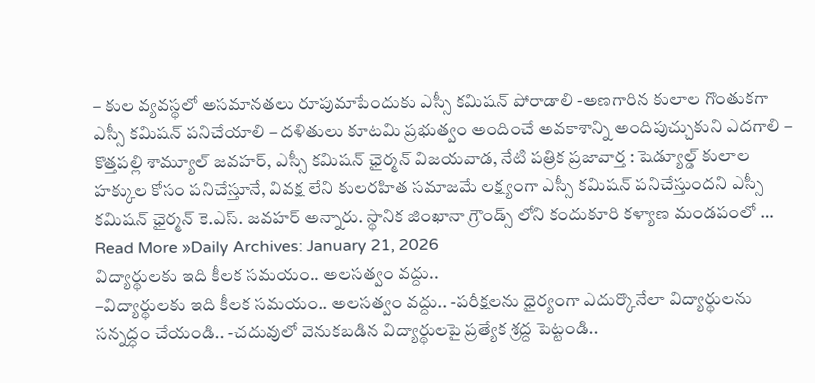– కుల వ్యవస్థలో అసమానతలు రూపుమాపేందుకు ఎస్సీ కమిషన్ పోరాడాలి -అణగారిన కులాల గొంతుకగా ఎస్సీ కమిషన్ పనిచేయాలి – దళితులు కూటమి ప్రభుత్వం అందించే అవకాశాన్ని అందిపుచ్చుకుని ఎదగాలి – కొత్తపల్లి శామ్యూల్ జవహర్, ఎస్సీ కమిషన్ ఛైర్మన్ విజయవాడ, నేటి పత్రిక ప్రజావార్త : షెడ్యూల్డ్ కులాల హక్కుల కోసం పనిచేస్తూనే, వివక్ష లేని కులరహిత సమాజమే లక్ష్యంగా ఎస్సీ కమిషన్ పనిచేస్తుందని ఎస్సీ కమిషన్ ఛైర్మన్ కె.ఎస్. జవహర్ అన్నారు. స్థానిక జింఖానా గ్రౌండ్స్ లోని కందుకూరి కళ్యాణ మండపంలో …
Read More »Daily Archives: January 21, 2026
విద్యార్థులకు ఇది కీలక సమయం.. అలసత్వం వద్దు..
–విద్యార్థులకు ఇది కీలక సమయం.. అలసత్వం వద్దు.. -పరీక్షలను ధైర్యంగా ఎదుర్కొనేలా విద్యార్థులను సన్నద్ధం చేయండి.. -చదువులో వెనుకబడిన విద్యార్థులపై ప్రత్యేక శ్రద్ద పెట్టండి..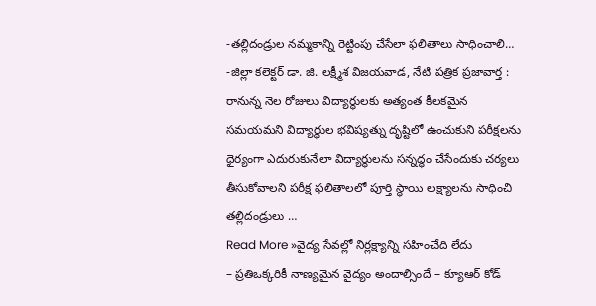-తల్లిదండ్రుల నమ్మకాన్ని రెట్టింపు చేసేలా ఫలితాలు సాధించాలి… -జిల్లా కలెక్టర్ డా. జి. లక్ష్మీశ విజయవాడ, నేటి పత్రిక ప్రజావార్త : రానున్న నెల రోజులు విద్యార్థులకు అత్యంత కీలకమైన సమయమని విద్యార్థుల భవిష్యత్ను దృష్టిలో ఉంచుకుని పరీక్షలను ధైర్యంగా ఎదురుకునేలా విద్యార్థులను సన్నద్ధం చేసేందుకు చర్యలు తీసుకోవాలని పరీక్ష ఫలితాలలో పూర్తి స్థాయి లక్ష్యాలను సాధించి తల్లిదండ్రులు …
Read More »వైద్య సేవల్లో నిర్లక్ష్యాన్ని సహించేది లేదు
– ప్రతిఒక్కరికీ నాణ్యమైన వైద్యం అందాల్సిందే – క్యూఆర్ కోడ్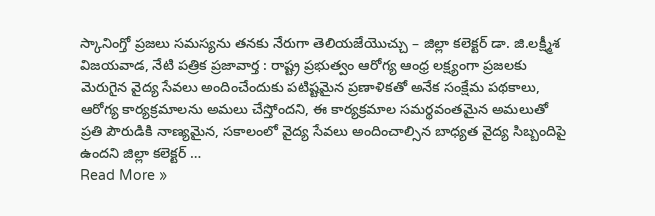స్కానింగ్తో ప్రజలు సమస్యను తనకు నేరుగా తెలియజేయొచ్చు – జిల్లా కలెక్టర్ డా. జి.లక్ష్మీశ విజయవాడ, నేటి పత్రిక ప్రజావార్త : రాష్ట్ర ప్రభుత్వం ఆరోగ్య ఆంధ్ర లక్ష్యంగా ప్రజలకు మెరుగైన వైద్య సేవలు అందించేందుకు పటిష్టమైన ప్రణాళికతో అనేక సంక్షేమ పథకాలు, ఆరోగ్య కార్యక్రమాలను అమలు చేస్తోందని, ఈ కార్యక్రమాల సమర్థవంతమైన అమలుతో ప్రతి పౌరుడికి నాణ్యమైన, సకాలంలో వైద్య సేవలు అందించాల్సిన బాధ్యత వైద్య సిబ్బందిపై ఉందని జిల్లా కలెక్టర్ …
Read More »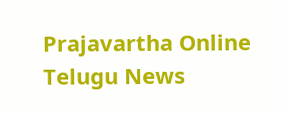Prajavartha Online Telugu News